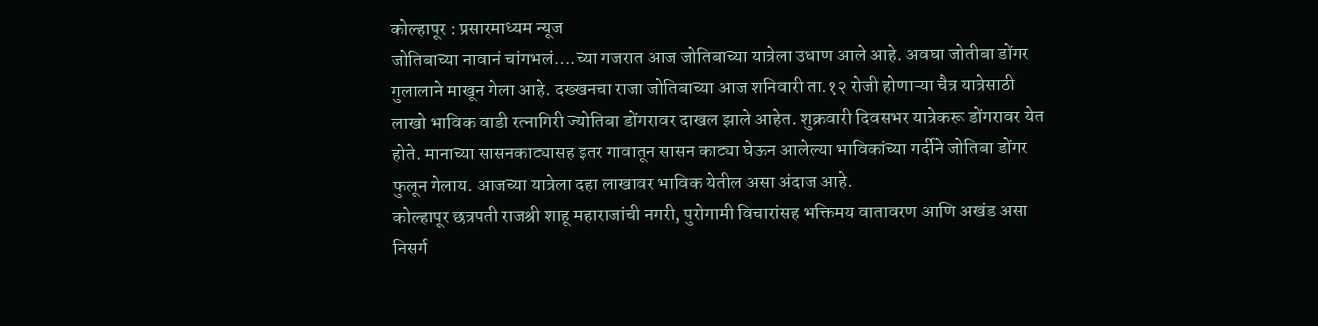कोल्हापूर : प्रसारमाध्यम न्यूज
जोतिबाच्या नावानं चांगभलं….च्या गजरात आज जोतिबाच्या यात्रेला उधाण आले आहे. अवघा जोतीबा डोंगर गुलालाने माखून गेला आहे. दख्खनचा राजा जोतिबाच्या आज शनिवारी ता.१२ रोजी होणाऱ्या चैत्र यात्रेसाठी लाखो भाविक वाडी रत्नागिरी ज्योतिबा डोंगरावर दाखल झाले आहेत. शुक्रवारी दिवसभर यात्रेकरू डोंगरावर येत होते. मानाच्या सासनकाट्यासह इतर गावातून सासन काट्या घेऊन आलेल्या भाविकांच्या गर्दीने जोतिबा डोंगर फुलून गेलाय. आजच्या यात्रेला दहा लाखावर भाविक येतील असा अंदाज आहे.
कोल्हापूर छत्रपती राजश्री शाहू महाराजांची नगरी, पुरोगामी विचारांसह भक्तिमय वातावरण आणि अखंड असा निसर्ग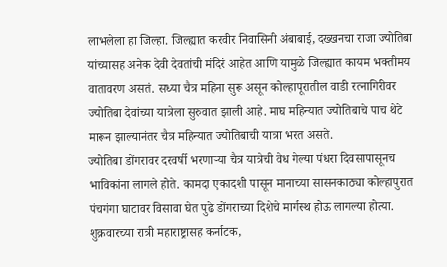लाभलेला हा जिल्हा. जिल्ह्यात करवीर निवासिनी अंबाबाई, दख्खनचा राजा ज्योतिबा यांच्यासह अनेक देवी देवतांची मंदिरं आहेत आणि यामुळे जिल्ह्यात कायम भक्तीमय वातावरण असतं. सध्या चैत्र महिना सुरू असून कोल्हापूरातील वाडी रत्नागिरीवर ज्योतिबा देवांच्या यात्रेला सुरुवात झाली आहे. माघ महिन्यात ज्योतिबाचे पाच थेटे मारून झाल्यानंतर चैत्र महिन्यात ज्योतिबाची यात्रा भरत असते.
ज्योतिबा डोंगरावर दरवर्षी भरणाऱ्या चैत्र यात्रेची वेध गेल्या पंधरा दिवसापासूनच भाविकांना लागले होते. कामदा एकादशी पासून मानाच्या सासनकाठ्या कोल्हापुरात पंचगंगा घाटावर विसावा घेत पुढे डोंगराच्या दिशेचे मार्गस्थ होऊ लागल्या होत्या. शुक्रवारच्या रात्री महाराष्ट्रासह कर्नाटक,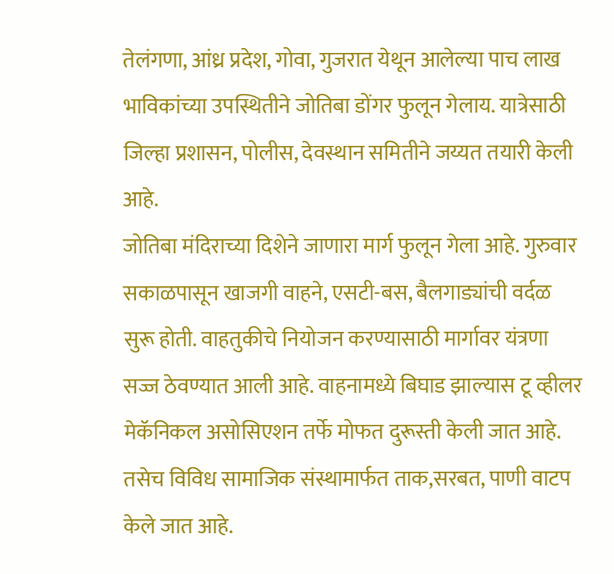तेलंगणा, आंध्र प्रदेश, गोवा, गुजरात येथून आलेल्या पाच लाख भाविकांच्या उपस्थितीने जोतिबा डोंगर फुलून गेलाय. यात्रेसाठी जिल्हा प्रशासन, पोलीस, देवस्थान समितीने जय्यत तयारी केली आहे.
जोतिबा मंदिराच्या दिशेने जाणारा मार्ग फुलून गेला आहे. गुरुवार सकाळपासून खाजगी वाहने, एसटी-बस, बैलगाड्यांची वर्दळ सुरू होती. वाहतुकीचे नियोजन करण्यासाठी मार्गावर यंत्रणा सज्ज ठेवण्यात आली आहे. वाहनामध्ये बिघाड झाल्यास टू व्हीलर मेकॅनिकल असोसिएशन तर्फे मोफत दुरूस्ती केली जात आहे. तसेच विविध सामाजिक संस्थामार्फत ताक,सरबत, पाणी वाटप केले जात आहे.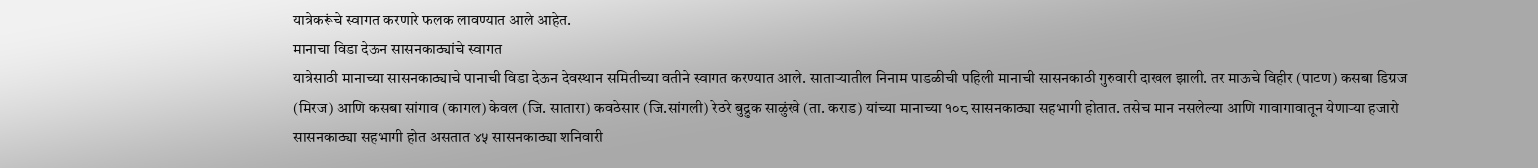यात्रेकरूंचे स्वागत करणारे फलक लावण्यात आले आहेत.
मानाचा विडा देऊन सासनकाठ्यांचे स्वागत
यात्रेसाठी मानाच्या सासनकाठ्याचे पानाची विडा देऊन देवस्थान समितीच्या वतीने स्वागत करण्यात आले. साताऱ्यातील निनाम पाडळीची पहिली मानाची सासनकाठी गुरुवारी दाखल झाली. तर माऊचे विहीर (पाटण) कसबा डिग्रज (मिरज) आणि कसबा सांगाव (कागल) केवल (जि. सातारा) कवठेसार (जि.सांगली) रेठरे बुद्रुक साळुंखे (ता. कराड) यांच्या मानाच्या १०८ सासनकाठ्या सहभागी होतात. तसेच मान नसलेल्या आणि गावागावातून येणाऱ्या हजारो सासनकाठ्या सहभागी होत असतात ४५ सासनकाठ्या शनिवारी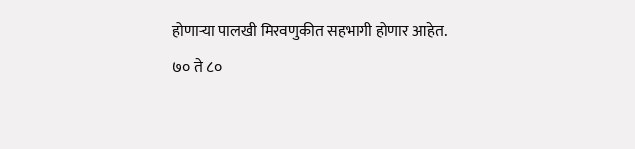होणाऱ्या पालखी मिरवणुकीत सहभागी होणार आहेत.
७० ते ८०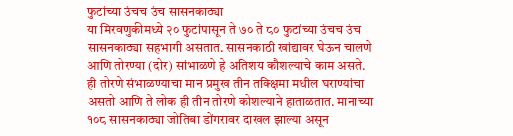फुटांच्या उंचच उंच सासनकाठ्या
या मिरवणुकीमध्ये २० फुटांपासून ते ७० ते ८० फुटांच्या उंचच उंच सासनकाठ्या सहभागी असतात. सासनकाठी खांद्यावर घेऊन चालणे आणि तोरण्या (दोर) सांभाळणे हे अतिशय कौशल्याचे काम असते. ही तोरणे संभाळण्याचा मान प्रमुख तीन तक्क्षिमा मधील घराण्यांचा असतो आणि ते लोक ही तीन तोरणे कोशल्याने हाताळतात. मानाच्या १०८ सासनकाठ्या जोतिबा डोंगरावर दाखल झाल्या असून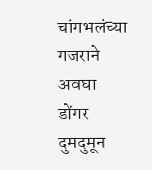चांगभलंच्या गजराने अवघा डोंगर दुमदुमून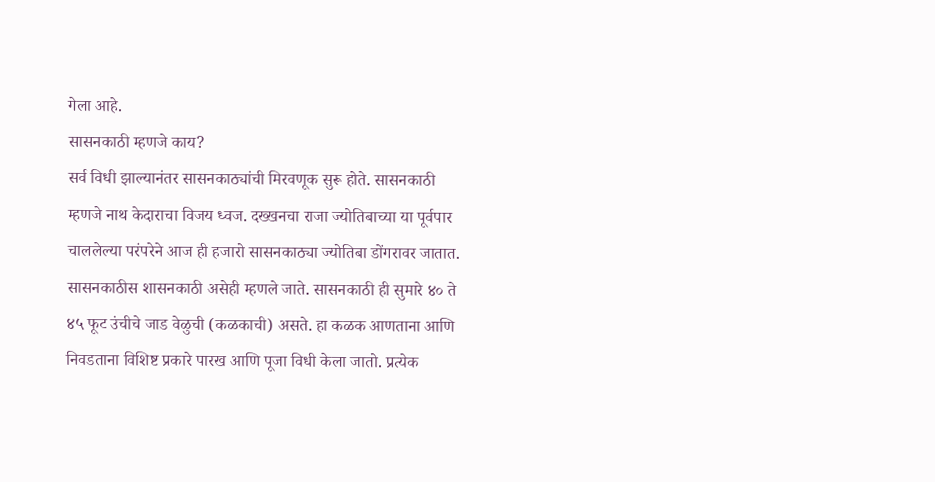गेला आहे.
सासनकाठी म्हणजे काय?
सर्व विधी झाल्यानंतर सासनकाठ्यांची मिरवणूक सुरू होते. सासनकाठी म्हणजे नाथ केदाराचा विजय ध्वज. दख्खनचा राजा ज्योतिबाच्या या पूर्वपार चाललेल्या परंपरेने आज ही हजारो सासनकाठ्या ज्योतिबा डोंगरावर जातात. सासनकाठीस शासनकाठी असेही म्हणले जाते. सासनकाठी ही सुमारे ४० ते ४५ फूट उंचीचे जाड वेळुची (कळकाची) असते. हा कळक आणताना आणि निवडताना विशिष्ट प्रकारे पारख आणि पूजा विधी केला जातो. प्रत्येक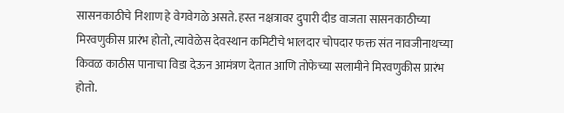सासनकाठीचे निशाण हे वेगवेगळे असते. हस्त नक्षत्रावर दुपारी दीड वाजता सासनकाठीच्या मिरवणुकीस प्रारंभ होतो, त्यावेळेस देवस्थान कमिटीचे भालदार चोपदार फक्त संत नावजीनाथच्या किवळ काठीस पानाचा विडा देऊन आमंत्रण देतात आणि तोफेच्या सलामीने मिरवणुकीस प्रारंभ होतो.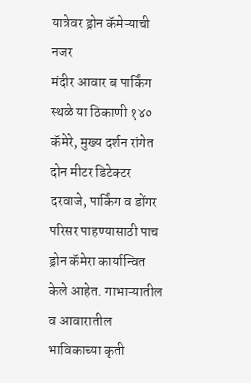यात्रेवर ड्रोन कॅमेऱ्याची नजर
मंदीर आवार ब पार्किंग स्थळे या ठिकाणी १४० कॅमेरे, मुख्य दर्शन रांगेत दोन मीटर डिटेक्टर दरवाजे, पार्किंग व डोंगर परिसर पाहण्यासाठी पाच ड्रोन कॅमेरा कार्यान्वित केले आहेत. गाभाऱ्यातील व आवारातील भाविकाच्या कृती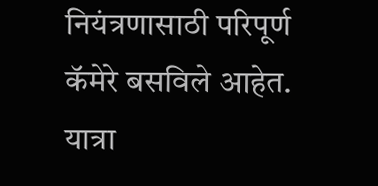नियंत्रणासाठी परिपूर्ण कॅमेरे बसविले आहेत. यात्रा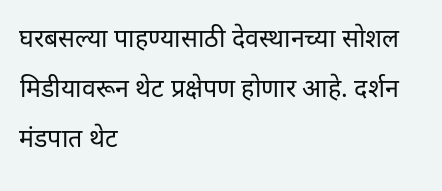घरबसल्या पाहण्यासाठी देवस्थानच्या सोशल मिडीयावरून थेट प्रक्षेपण होणार आहे. दर्शन मंडपात थेट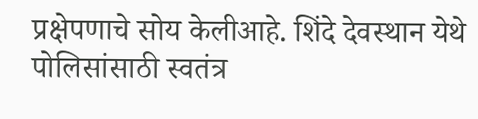प्रक्षेपणाचे सोय केलीआहे. शिंदे देवस्थान येथे पोलिसांसाठी स्वतंत्र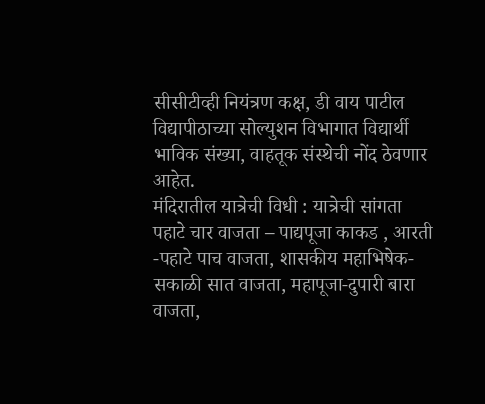सीसीटीव्ही नियंत्रण कक्ष, डी वाय पाटील विद्यापीठाच्या सोल्युशन विभागात विद्यार्थी भाविक संख्या, वाहतूक संस्थेची नोंद ठेवणार आहेत.
मंदिरातील यात्रेची विधी : यात्रेची सांगता
पहाटे चार वाजता – पाद्यपूजा काकड , आरती -पहाटे पाच वाजता, शासकीय महाभिषेक- सकाळी सात वाजता, महापूजा-दुपारी बारा वाजता,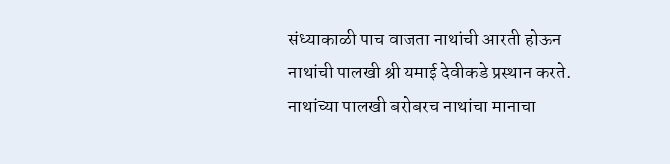संध्याकाळी पाच वाजता नाथांची आरती होऊन नाथांची पालखी श्री यमाई देवीकडे प्रस्थान करते. नाथांच्या पालखी बरोबरच नाथांचा मानाचा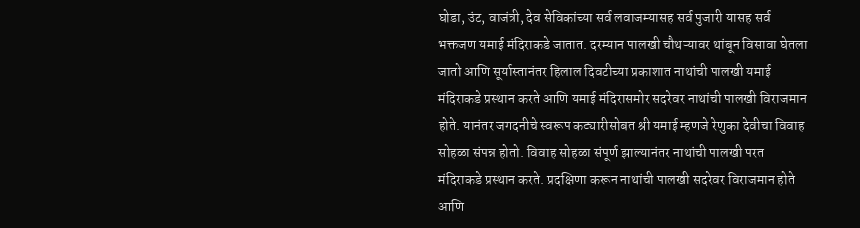घोडा, उंट, वाजंत्री, देव सेविकांच्या सर्व लवाजम्यासह सर्व पुजारी यासह सर्व भक्तजण यमाई मंदिराकडे जातात. दरम्यान पालखी चौथऱ्यावर थांबून विसावा घेतला जातो आणि सूर्यास्तानंतर हिलाल दिवटीच्या प्रकाशात नाथांची पालखी यमाई मंदिराकडे प्रस्थान करते आणि यमाई मंदिरासमोर सदरेवर नाथांची पालखी विराजमान होते. यानंतर जगदनीचे स्वरूप कट्यारीसोबत श्री यमाई म्हणजे रेणुका देवीचा विवाह सोहळा संपन्न होतो. विवाह सोहळा संपूर्ण झाल्यानंतर नाथांची पालखी परत मंदिराकडे प्रस्थान करते. प्रदक्षिणा करून नाथांची पालखी सदरेवर विराजमान होते आणि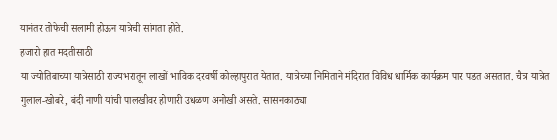यानंतर तोफेची सलामी होऊन यात्रेची सांगता होते.
हजारो हात मदतीसाठी
या ज्योतिबाच्या यात्रेसाठी राज्यभरातून लाखों भाविक दरवर्षी कोल्हापुरात येतात. यात्रेच्या निमिताने मंदिरात विविध धार्मिक कार्यक्रम पार पडत असतात. चैत्र यात्रेत गुलाल-खोबरे, बंदी नाणी यांची पालखीवर होणारी उधळण अनोखी असते. सासनकाठ्या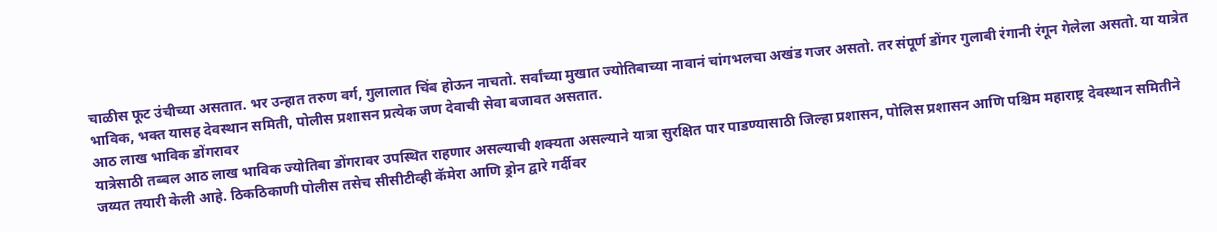चाळीस फूट उंचीच्या असतात. भर उन्हात तरुण वर्ग, गुलालात चिंब होऊन नाचतो. सर्वांच्या मुखात ज्योतिबाच्या नावानं चांगभलचा अखंड गजर असतो. तर संपूर्ण डोंगर गुलाबी रंगानी रंगून गेलेला असतो. या यात्रेत भाविक, भक्त यासह देवस्थान समिती, पोलीस प्रशासन प्रत्येक जण देवाची सेवा बजावत असतात.
आठ लाख भाविक डोंगरावर
यात्रेसाठी तब्बल आठ लाख भाविक ज्योतिबा डोंगरावर उपस्थित राहणार असल्याची शक्यता असल्याने यात्रा सुरक्षित पार पाडण्यासाठी जिल्हा प्रशासन, पोलिस प्रशासन आणि पश्चिम महाराष्ट्र देवस्थान समितीने जय्यत तयारी केली आहे. ठिकठिकाणी पोलीस तसेच सीसीटीव्ही कॅमेरा आणि ड्रोन द्वारे गर्दीवर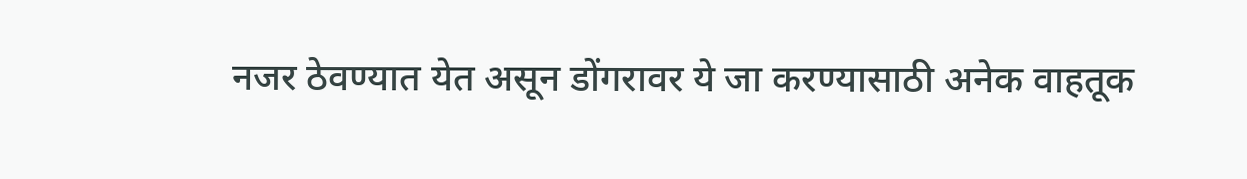नजर ठेवण्यात येत असून डोंगरावर ये जा करण्यासाठी अनेक वाहतूक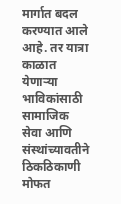मार्गात बदल करण्यात आले आहे. तर यात्रा काळात येणाऱ्या भाविकांसाठी सामाजिक सेवा आणि संस्थांच्यावतीने ठिकठिकाणी मोफत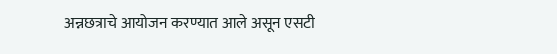अन्नछत्राचे आयोजन करण्यात आले असून एसटी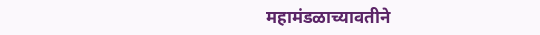महामंडळाच्यावतीने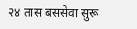२४ तास बससेवा सुरू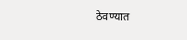ठेवण्यात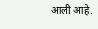आली आहे.